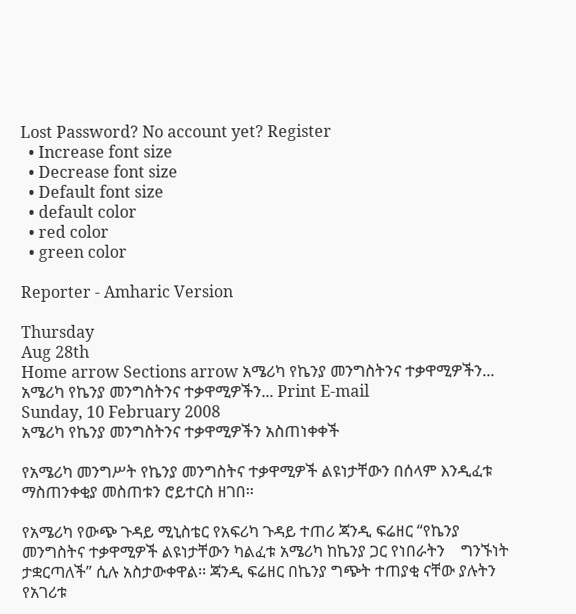Lost Password? No account yet? Register
  • Increase font size
  • Decrease font size
  • Default font size
  • default color
  • red color
  • green color

Reporter - Amharic Version

Thursday
Aug 28th
Home arrow Sections arrow አሜሪካ የኬንያ መንግስትንና ተቃዋሚዎችን...
አሜሪካ የኬንያ መንግስትንና ተቃዋሚዎችን... Print E-mail
Sunday, 10 February 2008
አሜሪካ የኬንያ መንግስትንና ተቃዋሚዎችን አስጠነቀቀች

የአሜሪካ መንግሥት የኬንያ መንግስትና ተቃዋሚዎች ልዩነታቸውን በሰላም እንዲፈቱ ማስጠንቀቂያ መስጠቱን ሮይተርስ ዘገበ፡፡

የአሜሪካ የውጭ ጉዳይ ሚኒስቴር የአፍሪካ ጉዳይ ተጠሪ ጃንዲ ፍሬዘር “የኬንያ መንግስትና ተቃዋሚዎች ልዩነታቸውን ካልፈቱ አሜሪካ ከኬንያ ጋር የነበራትን    ግንኙነት ታቋርጣለች” ሲሉ አስታውቀዋል፡፡ ጃንዲ ፍሬዘር በኬንያ ግጭት ተጠያቂ ናቸው ያሉትን የአገሪቱ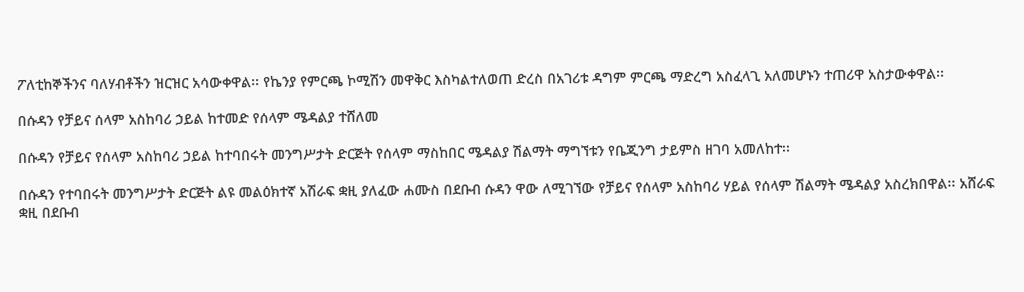ፖለቲከኞችንና ባለሃብቶችን ዝርዝር አሳውቀዋል፡፡ የኬንያ የምርጫ ኮሚሽን መዋቅር እስካልተለወጠ ድረስ በአገሪቱ ዳግም ምርጫ ማድረግ አስፈላጊ አለመሆኑን ተጠሪዋ አስታውቀዋል፡፡

በሱዳን የቻይና ሰላም አስከባሪ ኃይል ከተመድ የሰላም ሜዳልያ ተሸለመ

በሱዳን የቻይና የሰላም አስከባሪ ኃይል ከተባበሩት መንግሥታት ድርጅት የሰላም ማስከበር ሜዳልያ ሽልማት ማግኘቱን የቤጂንግ ታይምስ ዘገባ አመለከተ፡፡

በሱዳን የተባበሩት መንግሥታት ድርጅት ልዩ መልዕክተኛ አሽራፍ ቋዚ ያለፈው ሐሙስ በደቡብ ሱዳን ዋው ለሚገኘው የቻይና የሰላም አስከባሪ ሃይል የሰላም ሽልማት ሜዳልያ አስረክበዋል፡፡ አሸራፍ ቋዚ በደቡብ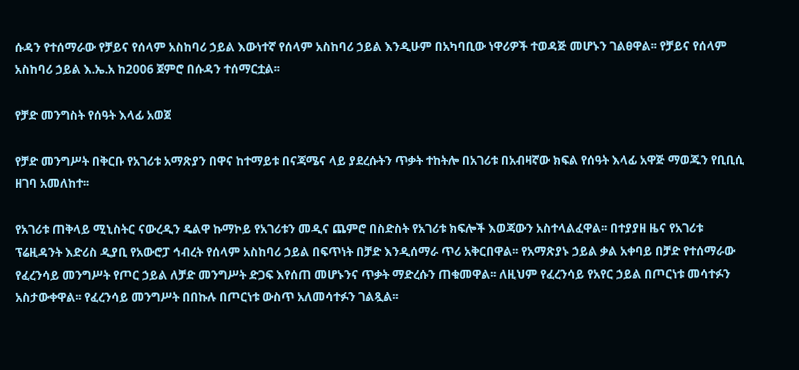ሱዳን የተሰማራው የቻይና የሰላም አስከባሪ ኃይል እውነተኛ የሰላም አስከባሪ ኃይል እንዲሁም በአካባቢው ነዋሪዎች ተወዳጅ መሆኑን ገልፀዋል፡፡ የቻይና የሰላም አስከባሪ ኃይል እ.ኤ.አ ከ2006 ጀምሮ በሱዳን ተሰማርቷል፡፡

የቻድ መንግስት የሰዓት እላፊ አወጀ

የቻድ መንግሥት በቅርቡ የአገሪቱ አማጽያን በዋና ከተማይቱ በናጃሜና ላይ ያደረሱትን ጥቃት ተከትሎ በአገሪቱ በአብዛኛው ክፍል የሰዓት እላፊ አዋጅ ማወጁን የቢቢሲ ዘገባ አመለከተ፡፡

የአገሪቱ ጠቅላይ ሚኒስትር ናውረዲን ዴልዋ ኩማኮይ የአገሪቱን መዲና ጨምሮ በስድስት የአገሪቱ ክፍሎች እወጃውን አስተላልፈዋል፡፡ በተያያዘ ዜና የአገሪቱ ፕሬዚዳንት እድሪስ ዲያቢ የአውሮፓ ኅብረት የሰላም አስከባሪ ኃይል በፍጥነት በቻድ እንዲሰማራ ጥሪ አቅርበዋል፡፡ የአማጽያኑ ኃይል ቃል አቀባይ በቻድ የተሰማራው የፈረንሳይ መንግሥት የጦር ኃይል ለቻድ መንግሥት ድጋፍ እየሰጠ መሆኑንና ጥቃት ማድረሱን ጠቁመዋል፡፡ ለዚህም የፈረንሳይ የአየር ኃይል በጦርነቱ መሳተፉን አስታውቀዋል፡፡ የፈረንሳይ መንግሥት በበኩሉ በጦርነቱ ውስጥ አለመሳተፉን ገልጿል፡፡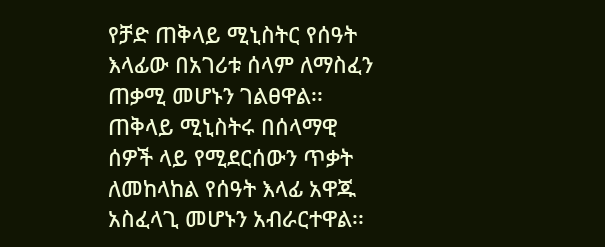የቻድ ጠቅላይ ሚኒስትር የሰዓት እላፊው በአገሪቱ ሰላም ለማስፈን ጠቃሚ መሆኑን ገልፀዋል፡፡ ጠቅላይ ሚኒስትሩ በሰላማዊ ሰዎች ላይ የሚደርሰውን ጥቃት ለመከላከል የሰዓት እላፊ አዋጁ አስፈላጊ መሆኑን አብራርተዋል፡፡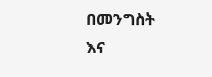በመንግስት እና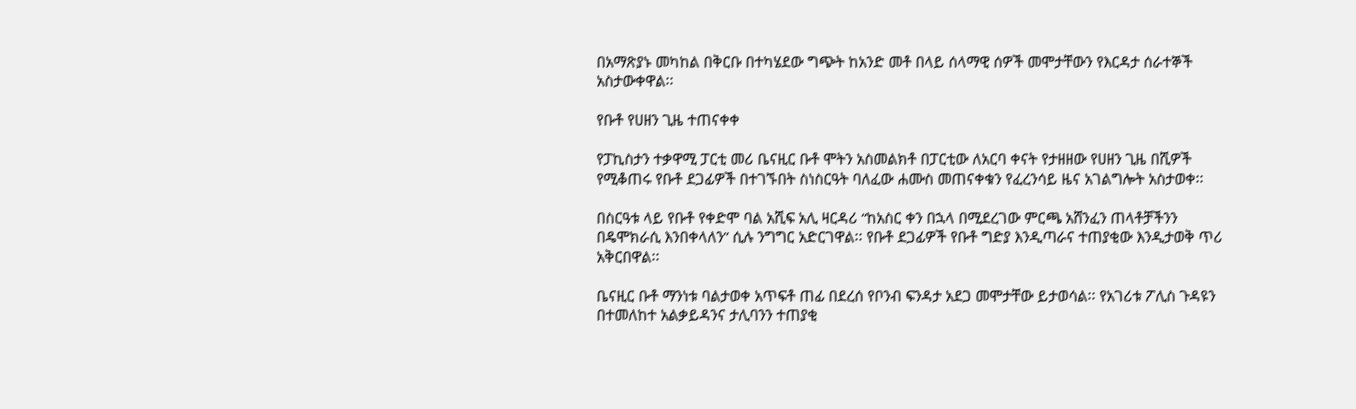በአማጽያኑ መካከል በቅርቡ በተካሄደው ግጭት ከአንድ መቶ በላይ ሰላማዊ ሰዎች መሞታቸውን የእርዳታ ሰራተኞች አስታውቀዋል፡፡

የቡቶ የሀዘን ጊዜ ተጠናቀቀ

የፓኪስታን ተቃዋሚ ፓርቲ መሪ ቤናዚር ቡቶ ሞትን አስመልክቶ በፓርቲው ለአርባ ቀናት የታዘዘው የሀዘን ጊዜ በሺዎች የሚቆጠሩ የቡቶ ደጋፊዎች በተገኙበት ስነስርዓት ባለፈው ሐሙስ መጠናቀቁን የፈረንሳይ ዜና አገልግሎት አስታወቀ፡፡

በስርዓቱ ላይ የቡቶ የቀድሞ ባል አሺፍ አሊ ዛርዳሪ “ከአስር ቀን በኋላ በሚደረገው ምርጫ አሸንፈን ጠላቶቻችንን በዴሞክራሲ እንበቀላለን” ሲሉ ንግግር አድርገዋል፡፡ የቡቶ ደጋፊዎች የቡቶ ግድያ እንዲጣራና ተጠያቂው እንዲታወቅ ጥሪ አቅርበዋል፡፡

ቤናዚር ቡቶ ማንነቱ ባልታወቀ አጥፍቶ ጠፊ በደረሰ የቦንብ ፍንዳታ አደጋ መሞታቸው ይታወሳል፡፡ የአገሪቱ ፖሊስ ጉዳዩን በተመለከተ አልቃይዳንና ታሊባንን ተጠያቂ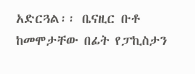አድርጓል፡፡ ቤናዚር ቡቶ ከመሞታቸው በፊት የፓኪስታን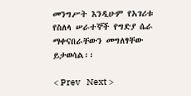መንግሥት እንዲሁም የአገሪቱ የስለላ ሠራተኞች የግድያ ሴራ ማቀናበራቸውን መግለፃቸው ይታወሳል፡፡

< Prev   Next >